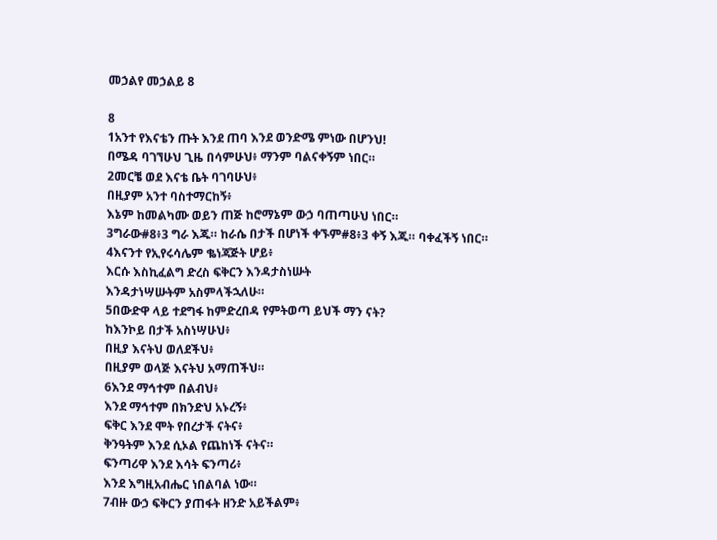መኃልየ መኃልይ 8

8
1አንተ የእናቴን ጡት እንደ ጠባ እንደ ወንድሜ ምነው በሆንህ!
በሜዳ ባገኘሁህ ጊዜ በሳምሁህ፥ ማንም ባልናቀኝም ነበር።
2መርቼ ወደ እናቴ ቤት ባገባሁህ፥
በዚያም አንተ ባስተማርከኝ፥
እኔም ከመልካሙ ወይን ጠጅ ከሮማኔም ውኃ ባጠጣሁህ ነበር።
3ግራው#8፥3 ግራ እጁ። ከራሴ በታች በሆነች ቀኙም#8፥3 ቀኝ እጁ። ባቀፈችኝ ነበር።
4እናንተ የኢየሩሳሌም ቈነጃጅት ሆይ፥
እርሱ እስኪፈልግ ድረስ ፍቅርን እንዳታስነሡት
እንዳታነሣሡትም አስምላችኋለሁ።
5በውድዋ ላይ ተደግፋ ከምድረበዳ የምትወጣ ይህች ማን ናት?
ከእንኮይ በታች አስነሣሁህ፥
በዚያ እናትህ ወለደችህ፥
በዚያም ወላጅ እናትህ አማጠችህ።
6እንደ ማኅተም በልብህ፥
እንደ ማኅተም በክንድህ አኑረኝ፥
ፍቅር እንደ ሞት የበረታች ናትና፥
ቅንዓትም እንደ ሲኦል የጨከነች ናትና።
ፍንጣሪዋ እንደ እሳት ፍንጣሪ፥
እንደ እግዚአብሔር ነበልባል ነው።
7ብዙ ውኃ ፍቅርን ያጠፋት ዘንድ አይችልም፥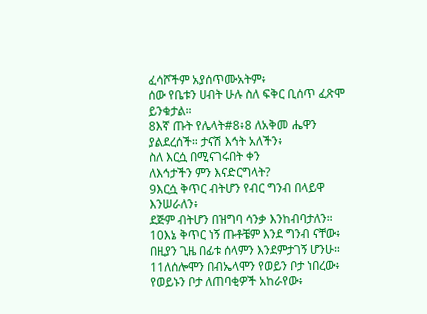ፈሳሾችም አያሰጥሙአትም፥
ሰው የቤቱን ሀብት ሁሉ ስለ ፍቅር ቢሰጥ ፈጽሞ ይንቁታል።
8እኛ ጡት የሌላት#8፥8 ለአቅመ ሔዋን ያልደረሰች። ታናሽ እኅት አለችን፥
ስለ እርሷ በሚናገሩበት ቀን
ለእኅታችን ምን እናድርግላት?
9እርሷ ቅጥር ብትሆን የብር ግንብ በላይዋ እንሠራለን፥
ደጅም ብትሆን በዝግባ ሳንቃ እንከብባታለን።
10እኔ ቅጥር ነኝ ጡቶቼም እንደ ግንብ ናቸው፥
በዚያን ጊዜ በፊቱ ሰላምን እንደምታገኝ ሆንሁ።
11ለሰሎሞን በብኤላሞን የወይን ቦታ ነበረው፥
የወይኑን ቦታ ለጠባቂዎች አከራየው፥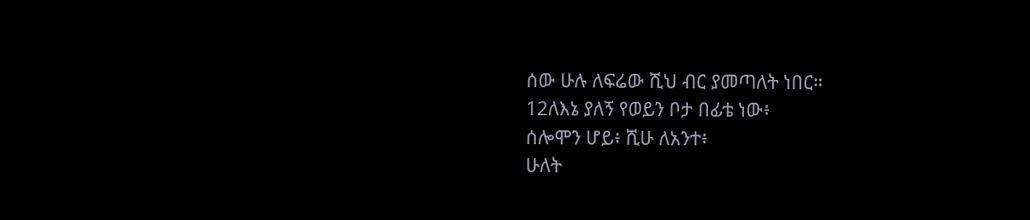ሰው ሁሉ ለፍሬው ሺህ ብር ያመጣለት ነበር።
12ለእኔ ያለኝ የወይን ቦታ በፊቴ ነው፥
ሰሎሞን ሆይ፥ ሺሁ ለአንተ፥
ሁለት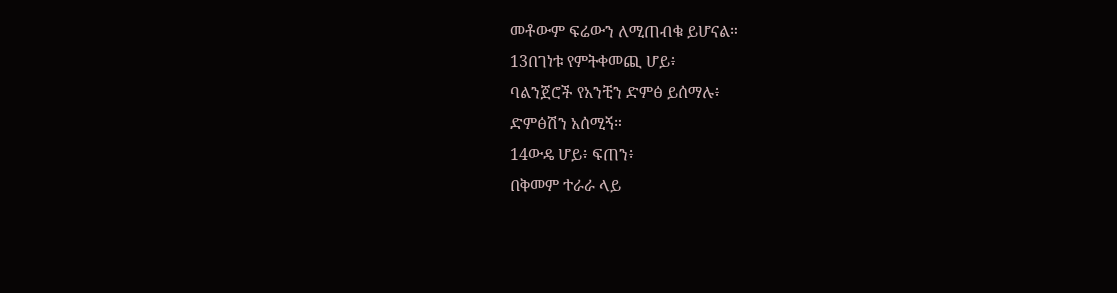መቶውም ፍሬውን ለሚጠብቁ ይሆናል።
13በገነቱ የምትቀመጪ ሆይ፥
ባልንጀሮች የአንቺን ድምፅ ይሰማሉ፥
ድምፅሽን አሰሚኝ።
14ውዴ ሆይ፥ ፍጠን፥
በቅመም ተራራ ላይ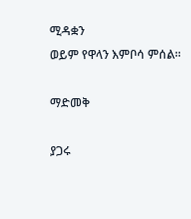ሚዳቋን
ወይም የዋላን እምቦሳ ምሰል።

ማድመቅ

ያጋሩ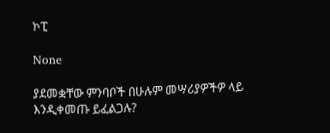ኮፒ

None

ያደመቋቸው ምንባቦች በሁሉም መሣሪያዎችዎ ላይ እንዲቀመጡ ይፈልጋሉ?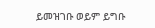ይመዝገቡ ወይም ይግቡ